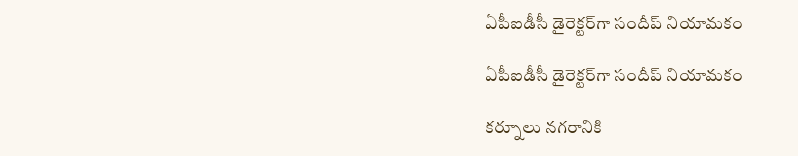ఏపీఐడీసీ డైరెక్టర్‌గా సందీప్ నియామకం

ఏపీఐడీసీ డైరెక్టర్‌గా సందీప్ నియామకం

కర్నూలు నగరానికి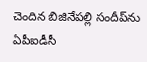చెందిన బిజినేపల్లి సందీప్‌ను ఏపీఐడీసీ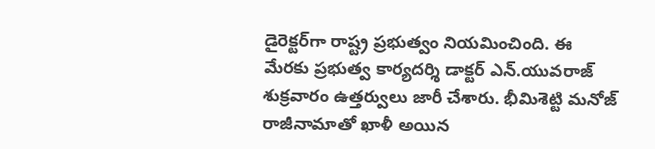డైరెక్టర్‌గా రాష్ట్ర ప్రభుత్వం నియమించింది. ఈ మేరకు ప్రభుత్వ కార్యదర్శి డాక్టర్ ఎన్.యువరాజ్ శుక్రవారం ఉత్తర్వులు జారీ చేశారు. భీమిశెట్టి మనోజ్ రాజీనామాతో ఖాళీ అయిన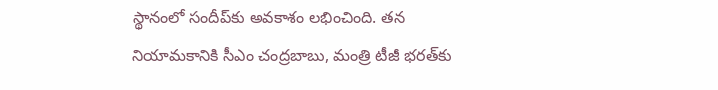స్థానంలో సందీప్‌కు అవకాశం లభించింది. తన నియామకానికి సీఎం చంద్రబాబు, మంత్రి టీజీ భరత్‌కు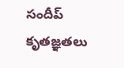సందీప్ కృతజ్ఞతలు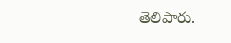తెలిపారు.